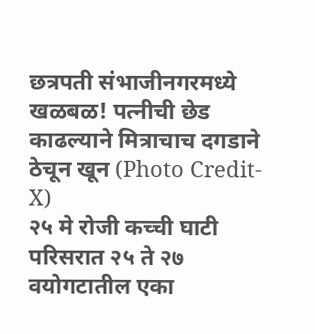छत्रपती संभाजीनगरमध्ये खळबळ! पत्नीची छेड काढल्याने मित्राचाच दगडाने ठेचून खून (Photo Credit- X)
२५ मे रोजी कच्ची घाटी परिसरात २५ ते २७ वयोगटातील एका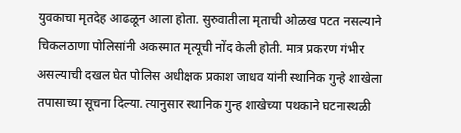युवकाचा मृतदेह आढळून आला होता. सुरुवातीला मृताची ओळख पटत नसल्याने चिकलठाणा पोलिसांनी अकस्मात मृत्यूची नोंद केली होती. मात्र प्रकरण गंभीर असल्याची दखल घेत पोलिस अधीक्षक प्रकाश जाधव यांनी स्थानिक गुन्हे शाखेला तपासाच्या सूचना दिल्या. त्यानुसार स्थानिक गुन्ह शाखेच्या पथकाने घटनास्थळी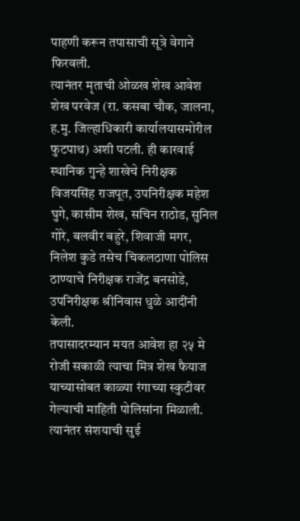पाहणी करून तपासाची सूत्रे वेगाने फिरवली.
त्यानंतर मृताची ओळख शेख आवेश शेख परवेज (रा. कसबा चौक, जालना, ह.मु. जिल्हाधिकारी कार्यालयासमोरील फुटपाथ) अशी पटली. ही कारवाई स्थानिक गुन्हे शाखेचे निरीक्षक विजयसिंह राजपूत, उपनिरीक्षक महेश घुगे, कासीम शेख, सचिन राठोड, सुनिल गोरे, बलवीर बहुरे, शिवाजी मगर, निलेश कुडे तसेच चिकलठाणा पोलिस ठाण्याचे निरीक्षक राजेंद्र बनसोडे, उपनिरीक्षक श्रीनिवास धुळे आदींनी केली.
तपासादरम्यान मयत आवेश हा २५ मे रोजी सकाळी त्याचा मित्र शेख फैयाज याच्यासोबत काळ्या रंगाच्या स्कुटीवर गेल्याची माहिती पोलिसांना मिळाली. त्यानंतर संशयाची सुई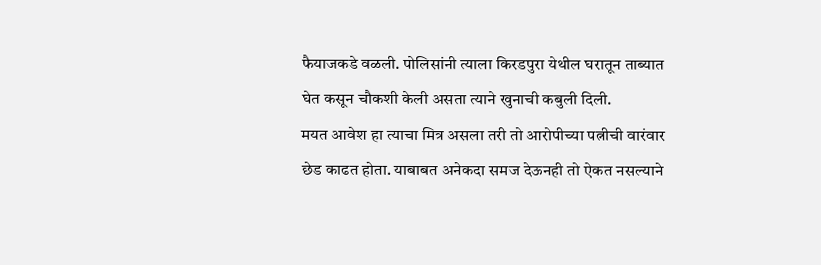फैयाजकडे वळली. पोलिसांनी त्याला किरडपुरा येथील घरातून ताब्यात घेत कसून चौकशी केली असता त्याने खुनाची कबुली दिली.
मयत आवेश हा त्याचा मित्र असला तरी तो आरोपीच्या पत्नीची वारंवार छेड काढत होता. याबाबत अनेकदा समज देऊनही तो ऐकत नसल्याने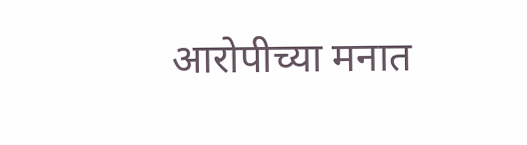आरोपीच्या मनात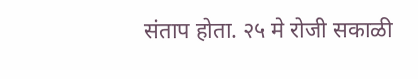संताप होता. २५ मे रोजी सकाळी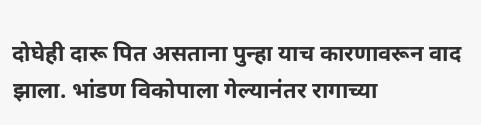दोघेही दारू पित असताना पुन्हा याच कारणावरून वाद झाला. भांडण विकोपाला गेल्यानंतर रागाच्या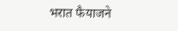भरात फैयाजने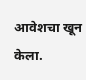आवेशचा खून केला.